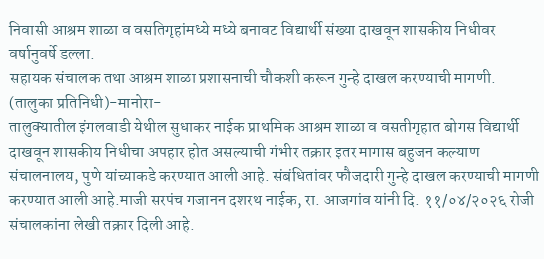निवासी आश्रम शाळा व वसतिगृहांमध्ये मध्ये बनावट विद्यार्थी संख्या दाखवून शासकीय निधीवर वर्षानुवर्षे डल्ला.
सहायक संचालक तथा आश्रम शाळा प्रशासनाची चौकशी करून गुन्हे दाखल करण्याची मागणी.
(तालुका प्रतिनिधी)-मानोरा-
तालुक्यातील इंगलवाडी येथील सुधाकर नाईक प्राथमिक आश्रम शाळा व वसतीगृहात बोगस विद्यार्थी दाखवून शासकीय निधीचा अपहार होत असल्याची गंभीर तक्रार इतर मागास बहुजन कल्याण संचालनालय, पुणे यांच्याकडे करण्यात आली आहे. संबंधितांवर फौजदारी गुन्हे दाखल करण्याची मागणी करण्यात आली आहे.माजी सरपंच गजानन दशरथ नाईक, रा. आजगांव यांनी दि. ११/०४/२०२६ रोजी संचालकांना लेखी तक्रार दिली आहे.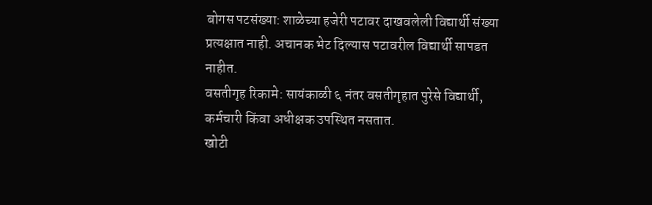बोगस पटसंख्या: शाळेच्या हजेरी पटावर दाखवलेली विद्यार्थी संख्या प्रत्यक्षात नाही. अचानक भेट दिल्यास पटावरील विद्यार्थी सापडत नाहीत.
वसतीगृह रिकामे: सायंकाळी ६ नंतर वसतीगृहात पुरेसे विद्यार्थी, कर्मचारी किंवा अधीक्षक उपस्थित नसतात.
खोटी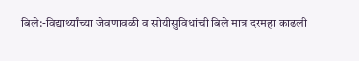बिले:-विद्यार्थ्यांच्या जेवणावळी व सोयीसुविधांची बिले मात्र दरमहा काढली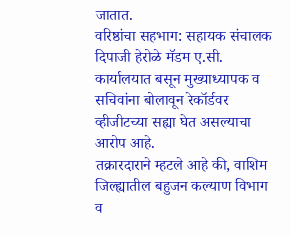जातात.
वरिष्ठांचा सहभाग: सहायक संचालक दिपाजी हेरोळे मॅडम ए.सी. कार्यालयात बसून मुख्याध्यापक व सचिवांना बोलावून रेकॉर्डवर व्हीजीटच्या सह्या घेत असल्याचा आरोप आहे.
तक्रारदाराने म्हटले आहे की, वाशिम जिल्ह्यातील बहुजन कल्याण विभाग व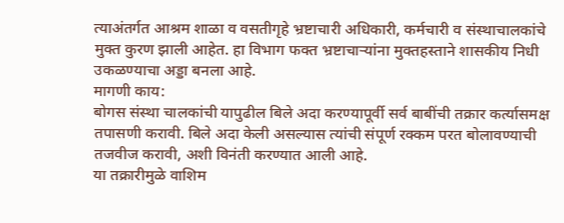त्याअंतर्गत आश्रम शाळा व वसतीगृहे भ्रष्टाचारी अधिकारी, कर्मचारी व संस्थाचालकांचे मुक्त कुरण झाली आहेत. हा विभाग फक्त भ्रष्टाचाऱ्यांना मुक्तहस्ताने शासकीय निधी उकळण्याचा अड्डा बनला आहे.
मागणी काय:
बोगस संस्था चालकांची यापुढील बिले अदा करण्यापूर्वी सर्व बाबींची तक्रार कर्त्यासमक्ष तपासणी करावी. बिले अदा केली असल्यास त्यांची संपूर्ण रक्कम परत बोलावण्याची तजवीज करावी, अशी विनंती करण्यात आली आहे.
या तक्रारीमुळे वाशिम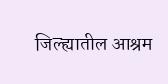जिल्ह्यातील आश्रम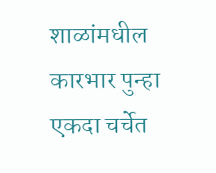शाळांमधील कारभार पुन्हा एकदा चर्चेत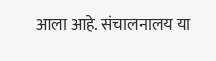आला आहे. संचालनालय या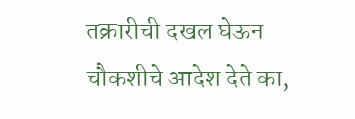तक्रारीची दखल घेऊन चौकशीचे आदेश देते का,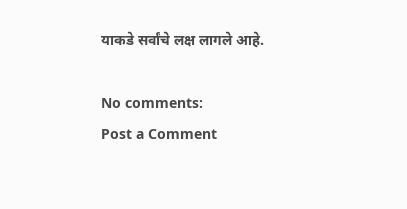याकडे सर्वांचे लक्ष लागले आहे.

No comments:
Post a Comment